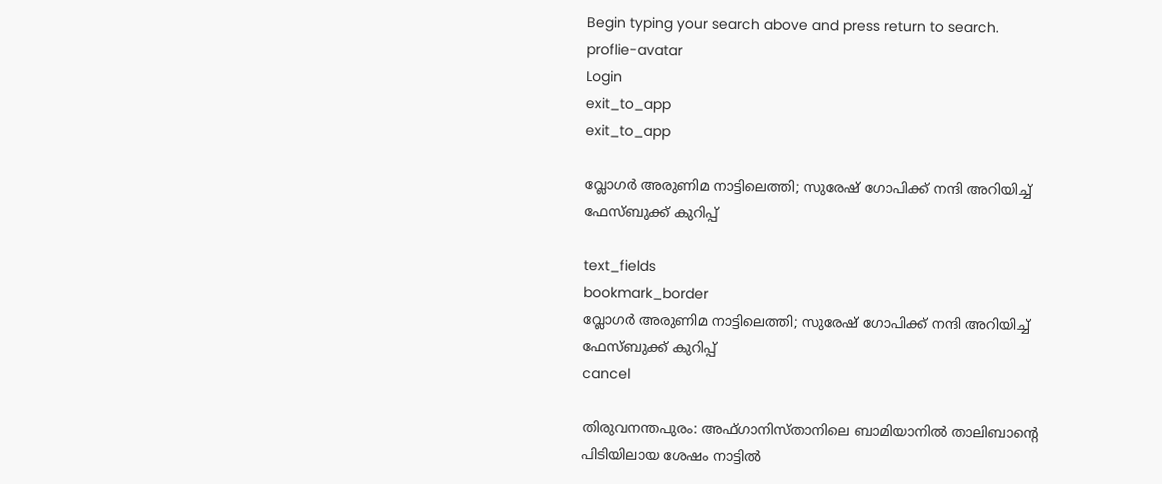Begin typing your search above and press return to search.
proflie-avatar
Login
exit_to_app
exit_to_app

വ്ലോഗർ അരുണിമ നാട്ടിലെത്തി; സുരേഷ് ഗോപിക്ക് നന്ദി അറിയിച്ച് ഫേസ്ബുക്ക് കുറിപ്പ്

text_fields
bookmark_border
വ്ലോഗർ അരുണിമ നാട്ടിലെത്തി; സുരേഷ് ഗോപിക്ക് നന്ദി അറിയിച്ച് ഫേസ്ബുക്ക് കുറിപ്പ്
cancel

തിരുവനന്തപുരം: അഫ്ഗാനിസ്താനിലെ ബാമിയാനിൽ താലിബാന്‍റെ പിടിയിലായ ശേഷം നാട്ടിൽ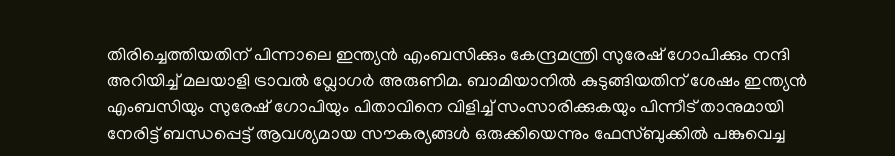തിരിച്ചെത്തിയതിന് പിന്നാലെ ഇന്ത്യൻ എംബസിക്കും കേന്ദ്രമന്ത്രി സുരേഷ് ഗോപിക്കും നന്ദി അറിയിച്ച് മലയാളി ട്രാവൽ വ്ലോഗർ അരുണിമ. ബാമിയാനിൽ കുടുങ്ങിയതിന് ശേഷം ഇന്ത്യൻ എംബസിയും സുരേഷ് ഗോപിയും പിതാവിനെ വിളിച്ച് സംസാരിക്കുകയും പിന്നീട് താനുമായി നേരിട്ട് ബന്ധപ്പെട്ട് ആവശ്യമായ സൗകര്യങ്ങൾ ഒരുക്കിയെന്നും ഫേസ്ബുക്കിൽ പങ്കുവെച്ച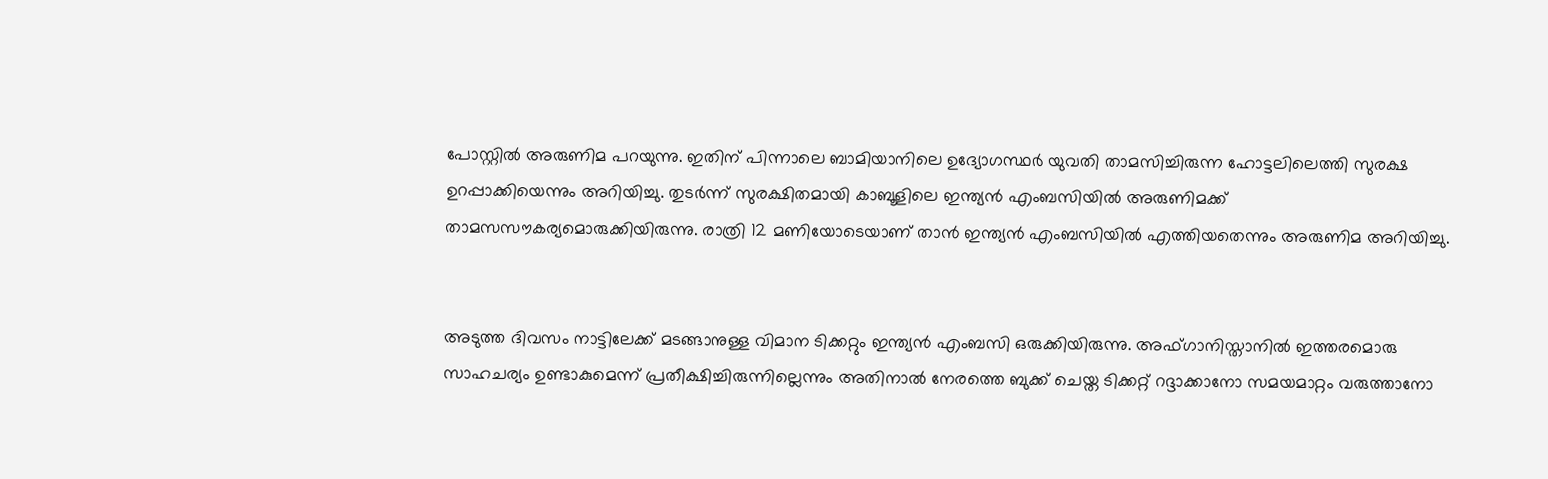പോസ്റ്റിൽ അരുണിമ പറയുന്നു. ഇതിന് പിന്നാലെ ബാമിയാനിലെ ഉദ്യോഗസ്ഥർ യുവതി താമസിച്ചിരുന്ന ഹോട്ടലിലെത്തി സുരക്ഷ ഉറപ്പാക്കിയെന്നും അറിയിച്ചു. തുടർന്ന് സുരക്ഷിതമായി കാബൂളിലെ ഇന്ത്യൻ എംബസിയിൽ അരുണിമക്ക് താമസസൗകര്യമൊരുക്കിയിരുന്നു. രാത്രി 12 മണിയോടെയാണ് താൻ ഇന്ത്യൻ എംബസിയിൽ എത്തിയതെന്നും അരുണിമ അറിയിച്ചു.


അടുത്ത ദിവസം നാട്ടിലേക്ക് മടങ്ങാനുള്ള വിമാന ടിക്കറ്റും ഇന്ത്യൻ എംബസി ഒരുക്കിയിരുന്നു. അഫ്ഗാനിസ്താനിൽ ഇത്തരമൊരു സാഹചര്യം ഉണ്ടാകുമെന്ന് പ്രതീക്ഷിച്ചിരുന്നില്ലെന്നും അതിനാൽ നേരത്തെ ബുക്ക് ചെയ്ത ടിക്കറ്റ് റദ്ദാക്കാനോ സമയമാറ്റം വരുത്താനോ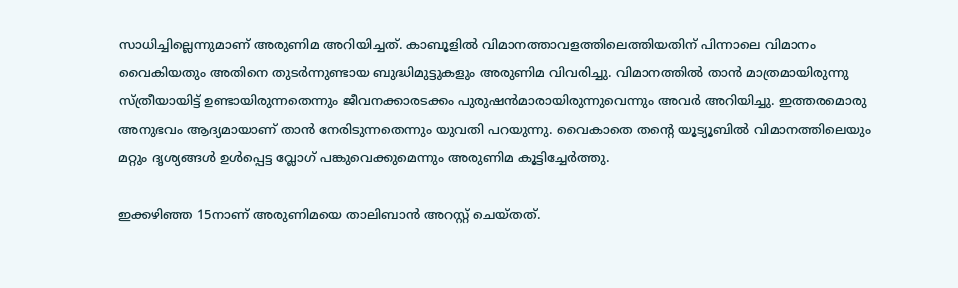സാധിച്ചില്ലെന്നുമാണ് അരുണിമ അറിയിച്ചത്. കാബൂളിൽ വിമാനത്താവളത്തിലെത്തിയതിന് പിന്നാലെ വിമാനം വൈകിയതും അതിനെ തുടർന്നുണ്ടായ ബുദ്ധിമുട്ടുകളും അരുണിമ വിവരിച്ചു. വിമാനത്തിൽ താൻ മാത്രമായിരുന്നു സ്ത്രീയായിട്ട് ഉണ്ടായിരുന്നതെന്നും ജീവനക്കാരടക്കം പുരുഷന്‍മാരായിരുന്നുവെന്നും അവർ അറിയിച്ചു. ഇത്തരമൊരു അനുഭവം ആദ്യമായാണ് താൻ നേരിടുന്നതെന്നും യുവതി പറയുന്നു. വൈകാതെ തന്‍റെ യൂട്യൂബിൽ വിമാനത്തിലെയും മറ്റും ദൃശ്യങ്ങൾ ഉൾപ്പെട്ട വ്ലോഗ് പങ്കുവെക്കുമെന്നും അരുണിമ കൂട്ടിച്ചേർത്തു.

ഇക്കഴിഞ്ഞ 15നാണ് അരുണിമയെ താലിബാന്‍ അറസ്റ്റ് ചെയ്തത്.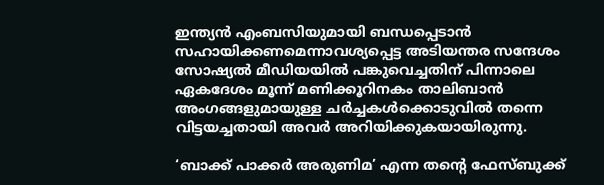ഇന്ത്യൻ എംബസിയുമായി ബന്ധപ്പെടാൻ സഹായിക്കണമെന്നാവശ്യപ്പെട്ട അടിയന്തര സന്ദേശം സോഷ്യൽ മീഡിയയിൽ പങ്കുവെച്ചതിന് പിന്നാലെ ഏകദേശം മൂന്ന് മണിക്കൂറിനകം താലിബാൻ അംഗങ്ങളുമായുള്ള ചർച്ചകൾക്കൊടുവിൽ തന്നെ വിട്ടയച്ചതായി അവർ അറിയിക്കുകയായിരുന്നു.

‘ബാക്ക് പാക്കർ അരുണിമ’ എന്ന തന്‍റെ ഫേസ്ബുക്ക്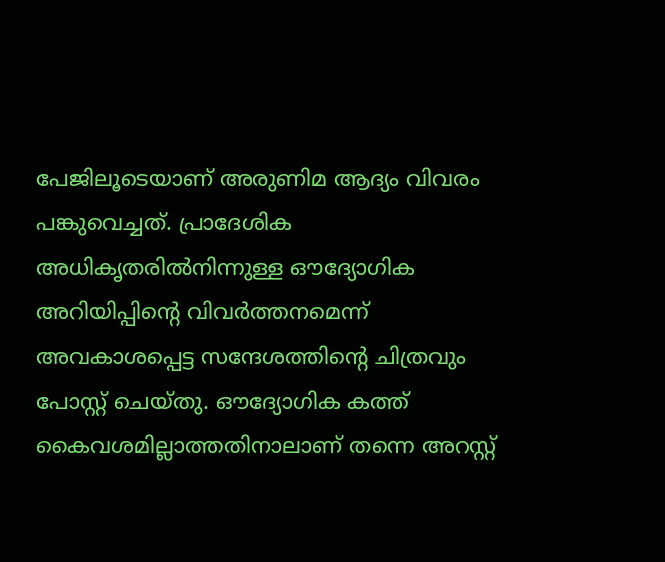പേജിലൂടെയാണ് അരുണിമ ആദ്യം വിവരം പങ്കുവെച്ചത്. പ്രാദേശിക അധികൃതരിൽനിന്നുള്ള ഔദ്യോഗിക അറിയിപ്പിന്റെ വിവർത്തനമെന്ന് അവകാശപ്പെട്ട സന്ദേശത്തിന്റെ ചിത്രവും പോസ്റ്റ് ചെയ്തു. ഔദ്യോഗിക കത്ത് കൈവശമില്ലാത്തതിനാലാണ് തന്നെ അറസ്റ്റ്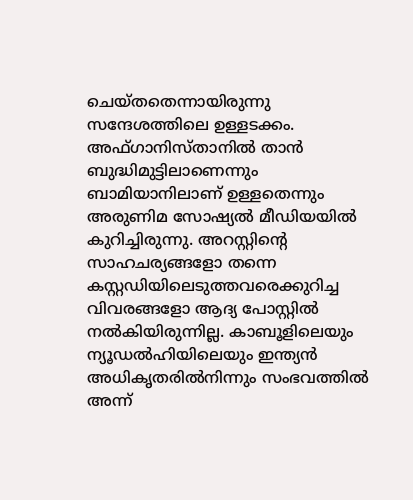ചെയ്തതെന്നായിരുന്നു സന്ദേശത്തിലെ ഉള്ളടക്കം. അഫ്ഗാനിസ്താനിൽ താൻ ബുദ്ധിമുട്ടിലാണെന്നും ബാമിയാനിലാണ് ഉള്ളതെന്നും അരുണിമ സോഷ്യൽ മീഡിയയിൽ കുറിച്ചിരുന്നു. അറസ്റ്റിന്റെ സാഹചര്യങ്ങളോ തന്നെ കസ്റ്റഡിയിലെടുത്തവരെക്കുറിച്ച വിവരങ്ങളോ ആദ്യ പോസ്റ്റിൽ നൽകിയിരുന്നില്ല. കാബൂളിലെയും ന്യൂഡൽഹിയിലെയും ഇന്ത്യൻ അധികൃതരിൽനിന്നും സംഭവത്തിൽ അന്ന്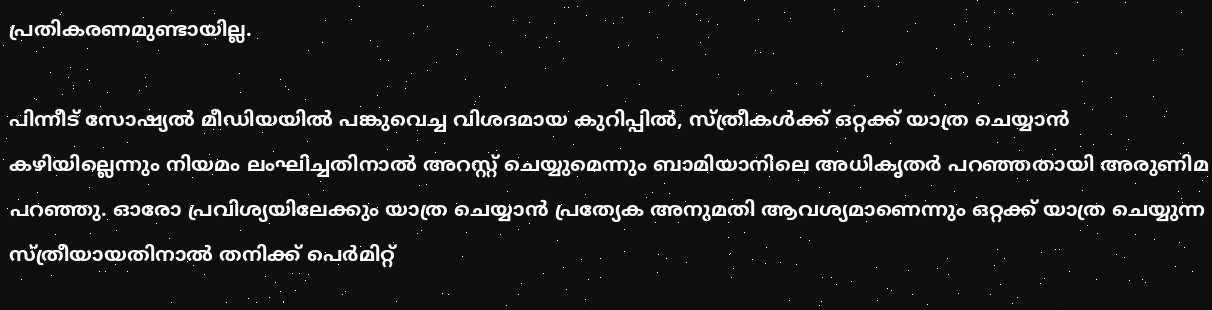പ്രതികരണമുണ്ടായില്ല.

പിന്നീട് സോഷ്യൽ മീഡിയയിൽ പങ്കുവെച്ച വിശദമായ കുറിപ്പിൽ, സ്ത്രീകൾക്ക് ഒറ്റക്ക് യാത്ര ചെയ്യാൻ കഴിയില്ലെന്നും നിയമം ലംഘിച്ചതിനാൽ അറസ്റ്റ് ചെയ്യുമെന്നും ബാമിയാനിലെ അധികൃതർ പറഞ്ഞതായി അരുണിമ പറഞ്ഞു. ഓരോ പ്രവിശ്യയിലേക്കും യാത്ര ചെയ്യാൻ പ്രത്യേക അനുമതി ആവശ്യമാണെന്നും ഒറ്റക്ക് യാത്ര ചെയ്യുന്ന സ്ത്രീയായതിനാൽ തനിക്ക് പെർമിറ്റ്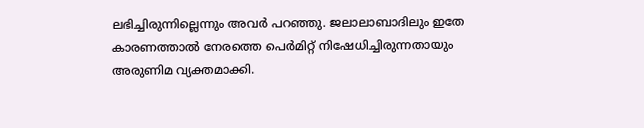ലഭിച്ചിരുന്നില്ലെന്നും അവർ പറഞ്ഞു. ജലാലാബാദിലും ഇതേ കാരണത്താൽ നേരത്തെ പെർമിറ്റ് നിഷേധിച്ചിരുന്നതായും അരുണിമ വ്യക്തമാക്കി.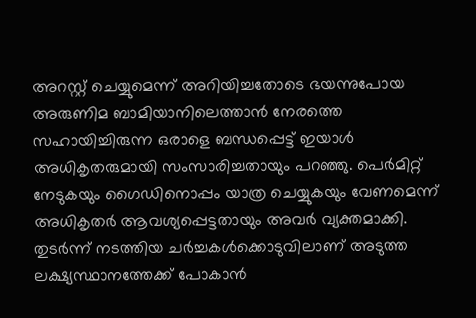അറസ്റ്റ് ചെയ്യുമെന്ന് അറിയിച്ചതോടെ ഭയന്നുപോയ അരുണിമ ബാമിയാനിലെത്താൻ നേരത്തെ സഹായിച്ചിരുന്ന ഒരാളെ ബന്ധപ്പെട്ട് ഇയാൾ അധികൃതരുമായി സംസാരിച്ചതായും പറഞ്ഞു. പെർമിറ്റ് നേടുകയും ഗൈഡിനൊപ്പം യാത്ര ചെയ്യുകയും വേണമെന്ന് അധികൃതർ ആവശ്യപ്പെട്ടതായും അവർ വ്യക്തമാക്കി. തുടർന്ന് നടത്തിയ ചർച്ചകൾക്കൊടുവിലാണ് അടുത്ത ലക്ഷ്യസ്ഥാനത്തേക്ക് പോകാൻ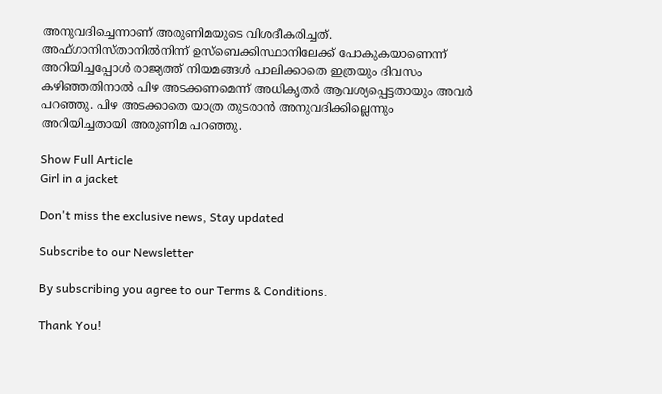അനുവദിച്ചെന്നാണ് അരുണിമയുടെ വിശദീകരിച്ചത്. അഫ്ഗാനിസ്താനിൽനിന്ന് ഉസ്ബെക്കിസ്ഥാനിലേക്ക് പോകുകയാണെന്ന് അറിയിച്ചപ്പോൾ രാജ്യത്ത് നിയമങ്ങൾ പാലിക്കാതെ ഇത്രയും ദിവസം കഴിഞ്ഞതിനാൽ പിഴ അടക്കണമെന്ന് അധികൃതർ ആവശ്യപ്പെട്ടതായും അവർ പറഞ്ഞു. പിഴ അടക്കാതെ യാത്ര തുടരാൻ അനുവദിക്കില്ലെന്നും അറിയിച്ചതായി അരുണിമ പറഞ്ഞു.

Show Full Article
Girl in a jacket

Don't miss the exclusive news, Stay updated

Subscribe to our Newsletter

By subscribing you agree to our Terms & Conditions.

Thank You!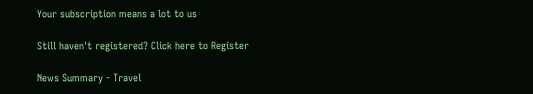Your subscription means a lot to us

Still haven't registered? Click here to Register

News Summary - Travel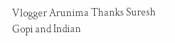Vlogger Arunima Thanks Suresh Gopi and Indian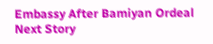Embassy After Bamiyan Ordeal
Next Story